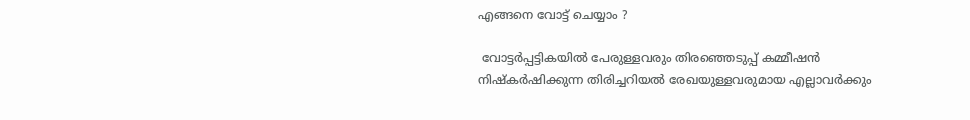എങ്ങനെ വോട്ട് ചെയ്യാം ?

 വോട്ടര്‍പ്പട്ടികയില്‍ പേരുള്ളവരും തിരഞ്ഞെടുപ്പ് കമ്മീഷന്‍ നിഷ്‌കര്‍ഷിക്കുന്ന തിരിച്ചറിയല്‍ രേഖയുള്ളവരുമായ എല്ലാവര്‍ക്കും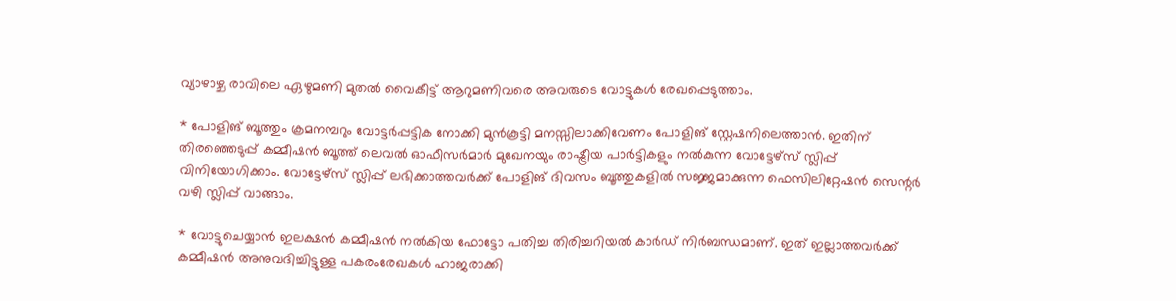വ്യാഴാഴ്ച രാവിലെ ഏഴുമണി മുതല്‍ വൈകീട്ട് ആറുമണിവരെ അവരുടെ വോട്ടുകള്‍ രേഖപ്പെടുത്താം.

* പോളിങ് ബൂത്തും ക്രമനമ്പറും വോട്ടര്‍പ്പട്ടിക നോക്കി മുന്‍കൂട്ടി മനസ്സിലാക്കിവേണം പോളിങ് സ്റ്റേഷനിലെത്താന്‍. ഇതിന് തിരഞ്ഞെടുപ്പ് കമ്മീഷന്‍ ബൂത്ത് ലെവല്‍ ഓഫീസര്‍മാര്‍ മുഖേനയും രാഷ്ട്രീയ പാര്‍ട്ടികളും നല്‍കുന്ന വോട്ടേഴ്‌സ് സ്ലിപ്പ് വിനിയോഗിക്കാം. വോട്ടേഴ്‌സ് സ്ലിപ്പ് ലഭിക്കാത്തവര്‍ക്ക് പോളിങ് ദിവസം ബൂത്തുകളില്‍ സജ്ജമാക്കുന്ന ഫെസിലിറ്റേഷന്‍ സെന്റര്‍ വഴി സ്ലിപ്പ് വാങ്ങാം.

* വോട്ടുചെയ്യാന്‍ ഇലക്ഷന്‍ കമ്മീഷന്‍ നല്‍കിയ ഫോട്ടോ പതിച്ച തിരിച്ചറിയല്‍ കാര്‍ഡ് നിര്‍ബന്ധമാണ്. ഇത് ഇല്ലാത്തവര്‍ക്ക് കമ്മീഷന്‍ അനുവദിച്ചിട്ടുള്ള പകരംരേഖകള്‍ ഹാജരാക്കി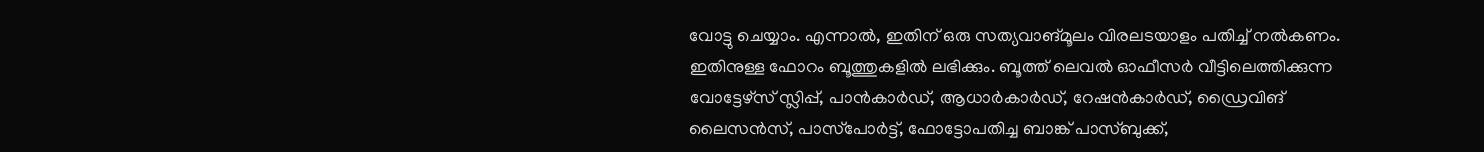വോട്ടു ചെയ്യാം. എന്നാല്‍, ഇതിന് ഒരു സത്യവാങ്മൂലം വിരലടയാളം പതിച്ച് നല്‍കണം. ഇതിനുള്ള ഫോറം ബൂത്തുകളില്‍ ലഭിക്കും. ബൂത്ത് ലെവല്‍ ഓഫീസര്‍ വീട്ടിലെത്തിക്കുന്ന വോട്ടേഴ്‌സ് സ്ലിപ്പ്, പാന്‍കാര്‍ഡ്, ആധാര്‍കാര്‍ഡ്, റേഷന്‍കാര്‍ഡ്, ഡ്രൈവിങ് ലൈസന്‍സ്, പാസ്‌പോര്‍ട്ട്, ഫോട്ടോപതിച്ച ബാങ്ക് പാസ്ബുക്ക്,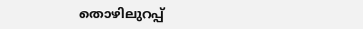തൊഴിലുറപ്പ്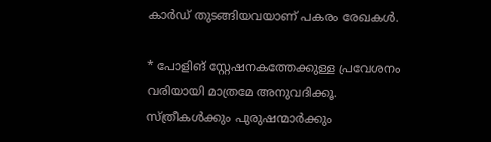കാര്‍ഡ് തുടങ്ങിയവയാണ് പകരം രേഖകള്‍.

* പോളിങ് സ്റ്റേഷനകത്തേക്കുള്ള പ്രവേശനം വരിയായി മാത്രമേ അനുവദിക്കൂ. സ്ത്രീകള്‍ക്കും പുരുഷന്മാര്‍ക്കും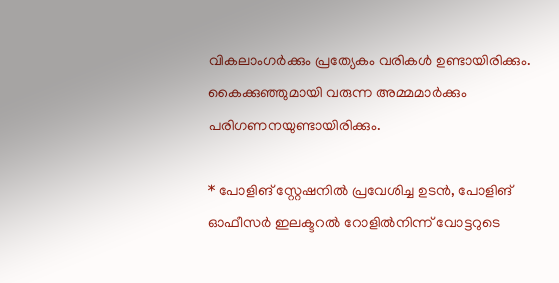വികലാംഗര്‍ക്കും പ്രത്യേകം വരികള്‍ ഉണ്ടായിരിക്കും. കൈക്കുഞ്ഞുമായി വരുന്ന അമ്മമാര്‍ക്കും പരിഗണനയുണ്ടായിരിക്കും.

* പോളിങ് സ്റ്റേഷനില്‍ പ്രവേശിച്ച ഉടന്‍, പോളിങ് ഓഫീസര്‍ ഇലക്ടറല്‍ റോളില്‍നിന്ന് വോട്ടറുടെ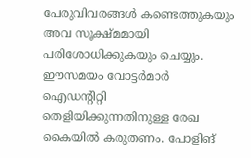പേരുവിവരങ്ങള്‍ കണ്ടെത്തുകയും അവ സൂക്ഷ്മമായി പരിശോധിക്കുകയും ചെയ്യും. ഈസമയം വോട്ടര്‍മാര്‍ ഐഡന്റിറ്റി തെളിയിക്കുന്നതിനുള്ള രേഖ കൈയില്‍ കരുതണം. പോളിങ്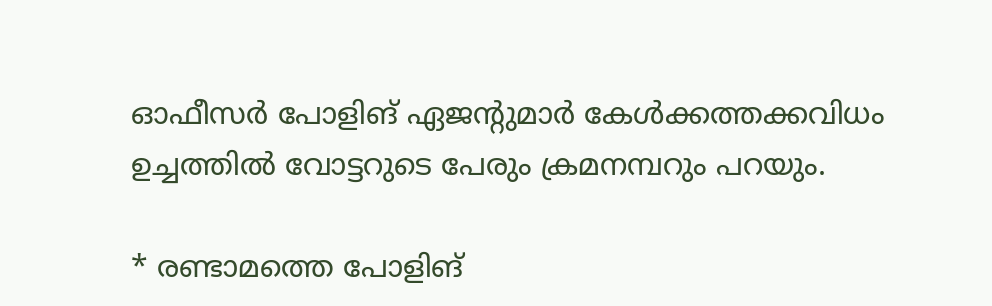ഓഫീസര്‍ പോളിങ് ഏജന്റുമാര്‍ കേള്‍ക്കത്തക്കവിധം ഉച്ചത്തില്‍ വോട്ടറുടെ പേരും ക്രമനമ്പറും പറയും.

* രണ്ടാമത്തെ പോളിങ്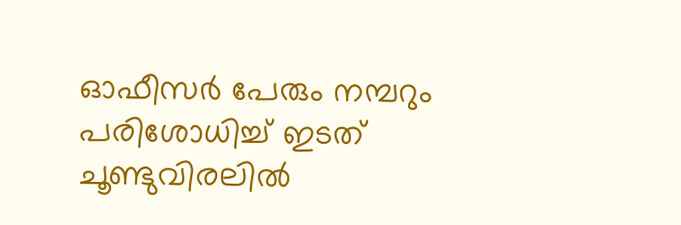ഓഫീസര്‍ പേരും നമ്പറും പരിശോധിച്ച് ഇടത് ചൂണ്ടുവിരലില്‍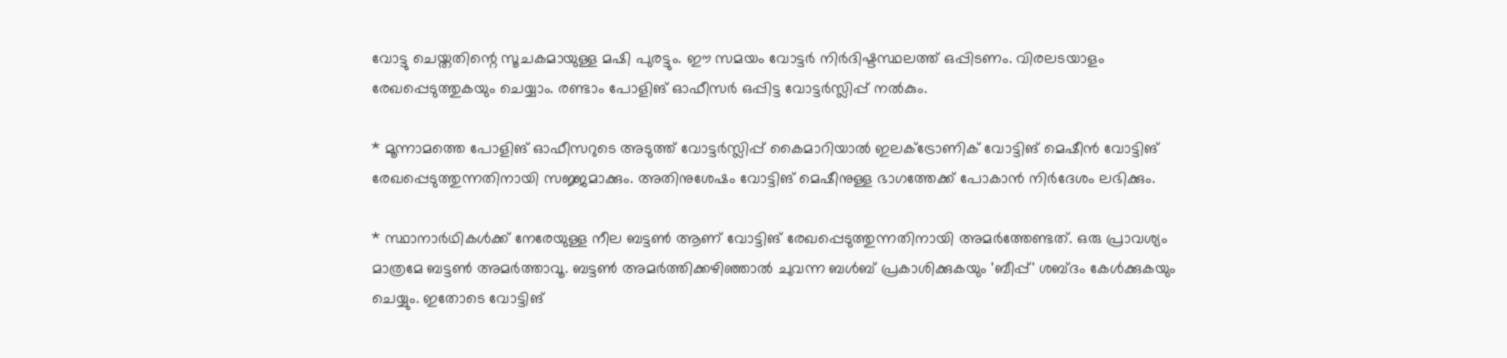വോട്ടു ചെയ്തതിന്റെ സൂചകമായുള്ള മഷി പുരട്ടും. ഈ സമയം വോട്ടര്‍ നിര്‍ദിഷ്ടസ്ഥലത്ത് ഒപ്പിടണം. വിരലടയാളം രേഖപ്പെടുത്തുകയും ചെയ്യാം. രണ്ടാം പോളിങ് ഓഫീസര്‍ ഒപ്പിട്ട വോട്ടര്‍സ്ലിപ്പ് നല്‍കും.

* മൂന്നാമത്തെ പോളിങ് ഓഫീസറുടെ അടുത്ത് വോട്ടര്‍സ്ലിപ്പ് കൈമാറിയാല്‍ ഇലക്ട്രോണിക് വോട്ടിങ് മെഷീന്‍ വോട്ടിങ് രേഖപ്പെടുത്തുന്നതിനായി സജ്ജമാക്കും. അതിനുശേഷം വോട്ടിങ് മെഷീനുള്ള ഭാഗത്തേക്ക് പോകാന്‍ നിര്‍ദേശം ലഭിക്കും.

* സ്ഥാനാര്‍ഥികള്‍ക്ക് നേരേയുള്ള നീല ബട്ടണ്‍ ആണ് വോട്ടിങ് രേഖപ്പെടുത്തുന്നതിനായി അമര്‍ത്തേണ്ടത്. ഒരു പ്രാവശ്യം മാത്രമേ ബട്ടണ്‍ അമര്‍ത്താവൂ. ബട്ടണ്‍ അമര്‍ത്തിക്കഴിഞ്ഞാല്‍ ചുവന്ന ബള്‍ബ് പ്രകാശിക്കുകയും 'ബീപ്പ്' ശബ്ദം കേള്‍ക്കുകയും ചെയ്യും. ഇതോടെ വോട്ടിങ്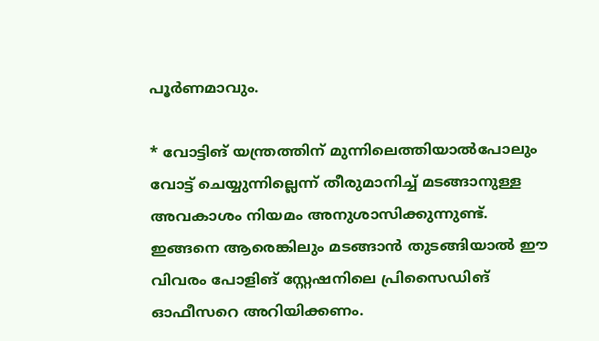പൂര്‍ണമാവും.

* വോട്ടിങ് യന്ത്രത്തിന് മുന്നിലെത്തിയാല്‍പോലും വോട്ട് ചെയ്യുന്നില്ലെന്ന് തീരുമാനിച്ച് മടങ്ങാനുള്ള അവകാശം നിയമം അനുശാസിക്കുന്നുണ്ട്. ഇങ്ങനെ ആരെങ്കിലും മടങ്ങാന്‍ തുടങ്ങിയാല്‍ ഈ വിവരം പോളിങ് സ്റ്റേഷനിലെ പ്രിസൈഡിങ് ഓഫീസറെ അറിയിക്കണം.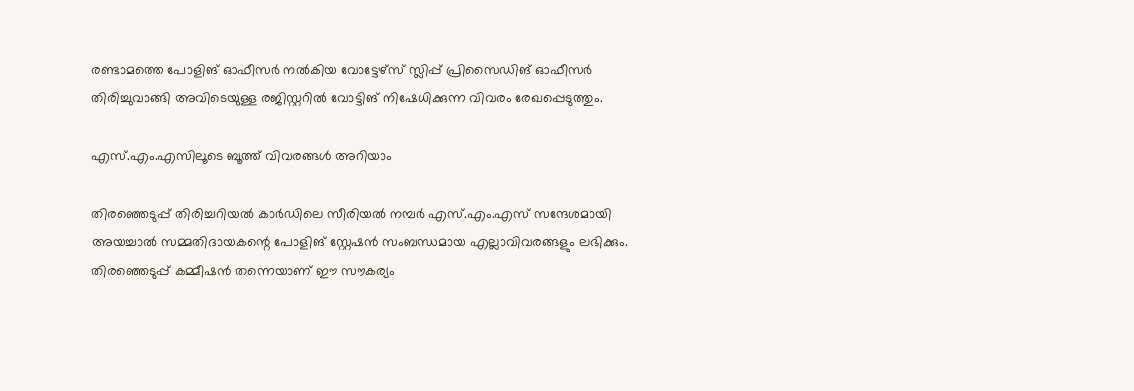രണ്ടാമത്തെ പോളിങ് ഓഫീസര്‍ നല്‍കിയ വോട്ടേഴ്‌സ് സ്ലിപ്പ് പ്രിസൈഡിങ് ഓഫീസര്‍ തിരിച്ചുവാങ്ങി അവിടെയുള്ള രജിസ്റ്ററില്‍ വോട്ടിങ് നിഷേധിക്കുന്ന വിവരം രേഖപ്പെടുത്തും.

എസ്.എം.എസിലൂടെ ബൂത്ത് വിവരങ്ങള്‍ അറിയാം

തിരഞ്ഞെടുപ്പ് തിരിച്ചറിയല്‍ കാര്‍ഡിലെ സീരിയല്‍ നമ്പര്‍ എസ്.എം.എസ് സന്ദേശമായി അയച്ചാല്‍ സമ്മതിദായകന്റെ പോളിങ് സ്റ്റേഷന്‍ സംബന്ധമായ എല്ലാവിവരങ്ങളും ലഭിക്കും. തിരഞ്ഞെടുപ്പ് കമ്മീഷന്‍ തന്നെയാണ് ഈ സൗകര്യം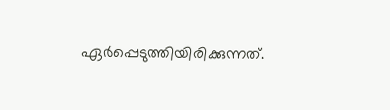ഏര്‍പ്പെടുത്തിയിരിക്കുന്നത്.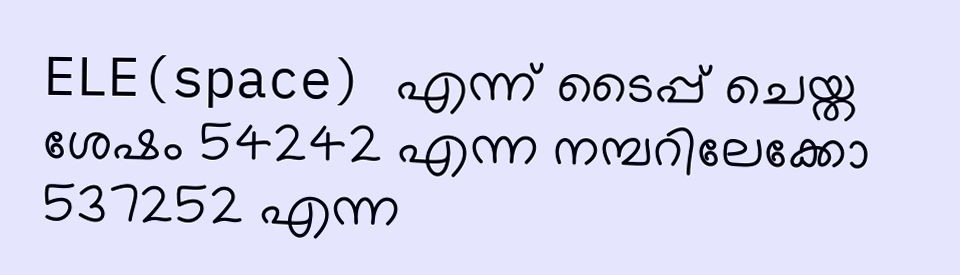ELE(space) എന്ന് ടൈപ്പ് ചെയ്ത ശേഷം 54242 എന്ന നമ്പറിലേക്കോ 537252 എന്ന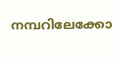നമ്പറിലേക്കോ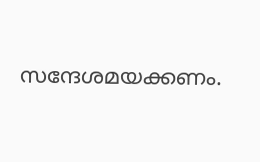സന്ദേശമയക്കണം.